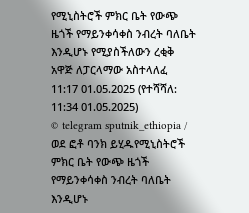የሚኒስትሮች ምክር ቤት የውጭ ዜጎች የማይንቀሳቀስ ንብረት ባለቤት እንዲሆኑ የሚያስችለውን ረቂቅ አዋጅ ለፓርላማው አስተላለፈ
11:17 01.05.2025 (የተሻሻለ: 11:34 01.05.2025)
© telegram sputnik_ethiopia / ወደ ፎቶ ባንክ ይሂዱየሚኒስትሮች ምክር ቤት የውጭ ዜጎች የማይንቀሳቀስ ንብረት ባለቤት እንዲሆኑ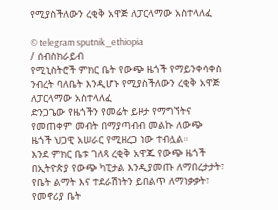የሚያስችለውን ረቂቅ አዋጅ ለፓርላማው አስተላለፈ

© telegram sputnik_ethiopia
/ ሰብስክራይብ
የሚኒስትሮች ምክር ቤት የውጭ ዜጎች የማይንቀሳቀስ ንብረት ባለቤት እንዲሆኑ የሚያስችለውን ረቂቅ አዋጅ ለፓርላማው አስተላለፈ
ድንጋጌው የዜጎችን የመሬት ይዞታ የማግኘትና የመጠቀም መብት በማያጣብብ መልኩ ለውጭ ዜጎች ህጋዊ አሠራር የሚዘረጋ ነው ተብሏል።
እንደ ምክር ቤቱ ገለጻ ረቂቅ አዋጁ የውጭ ዜጎች በኢትዮጵያ የውጭ ካፒታል እንዲያመጡ ለማበረታታት፣ የቤት ልማት እና ተደራሽነትን ይበልጥ ለማነቃቃት፣ የመኖሪያ ቤት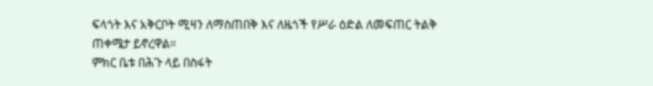ፍላጎት እና አቅርቦት ሚዛን ለማስጠበቅ እና ለዜጎች የሥራ ዕድል ለመፍጠር ትልቅ ጠቀሜታ ይኖረዋል።
ምክር ቤቱ በሕጉ ላይ በስፋት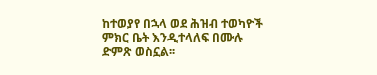ከተወያየ በኋላ ወደ ሕዝብ ተወካዮች ምክር ቤት እንዲተላለፍ በሙሉ ድምጽ ወስኗል፡፡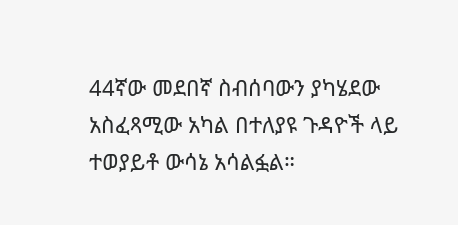44ኛው መደበኛ ስብሰባውን ያካሄደው አስፈጻሚው አካል በተለያዩ ጉዳዮች ላይ ተወያይቶ ውሳኔ አሳልፏል።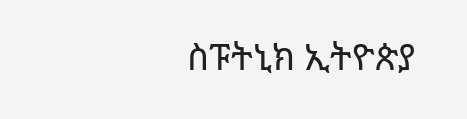ስፑትኒክ ኢትዮጵያ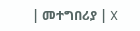| መተግበሪያ | X